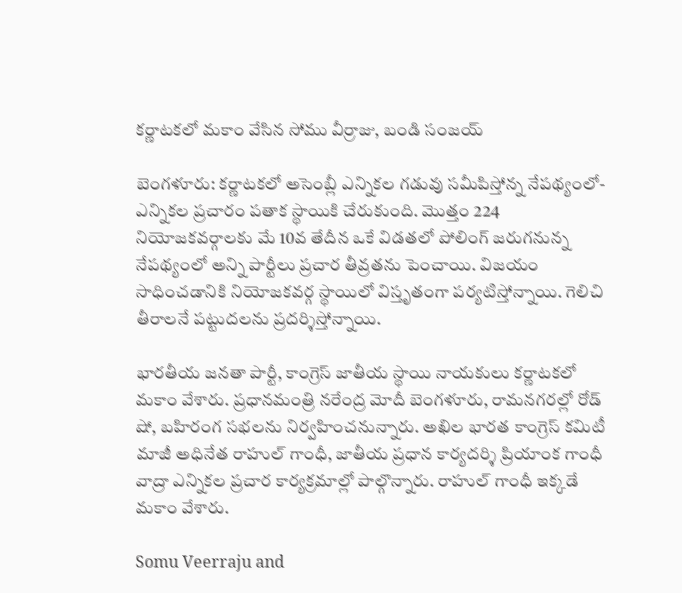కర్ణాటకలో మకాం వేసిన సోము వీర్రాజు, బండి సంజయ్

బెంగళూరు: కర్ణాటకలో అసెంబ్లీ ఎన్నికల గడువు సమీపిస్తోన్న నేపథ్యంలో- ఎన్నికల ప్రచారం పతాక స్థాయికి చేరుకుంది. మొత్తం 224 నియోజకవర్గాలకు మే 10వ తేదీన ఒకే విడతలో పోలింగ్ జరుగనున్న నేపథ్యంలో అన్ని పార్టీలు ప్రచార తీవ్రతను పెంచాయి. విజయం సాధించడానికి నియోజకవర్గ స్థాయిలో విస్తృతంగా పర్యటిస్తోన్నాయి. గెలిచి తీరాలనే పట్టుదలను ప్రదర్శిస్తోన్నాయి.

భారతీయ జనతా పార్టీ, కాంగ్రెస్ జాతీయ స్థాయి నాయకులు కర్ణాటకలో మకాం వేశారు. ప్రధానమంత్రి నరేంద్ర మోదీ బెంగళూరు, రామనగరల్లో రోడ్ షో, బహిరంగ సభలను నిర్వహించనున్నారు. అఖిల భారత కాంగ్రెస్ కమిటీ మాజీ అధినేత రాహుల్ గాంధీ, జాతీయ ప్రధాన కార్యదర్శి ప్రియాంక గాంధీ వాద్రా ఎన్నికల ప్రచార కార్యక్రమాల్లో పాల్గొన్నారు. రాహుల్ గాంధీ ఇక్కడే మకాం వేశారు.

Somu Veerraju and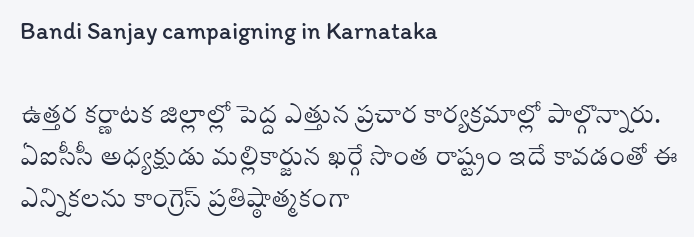Bandi Sanjay campaigning in Karnataka

ఉత్తర కర్ణాటక జిల్లాల్లో పెద్ద ఎత్తున ప్రచార కార్యక్రమాల్లో పాల్గొన్నారు. ఏఐసీసీ అధ్యక్షుడు మల్లికార్జున ఖర్గే సొంత రాష్ట్రం ఇదే కావడంతో ఈ ఎన్నికలను కాంగ్రెస్ ప్రతిష్ఠాత్మకంగా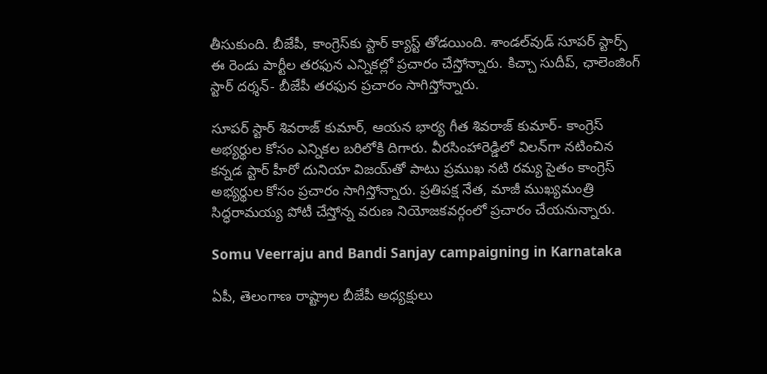తీసుకుంది. బీజేపీ, కాంగ్రెస్‌కు స్టార్ క్యాస్ట్ తోడయింది. శాండల్‌వుడ్ సూపర్ స్టార్స్ ఈ రెండు పార్టీల తరఫున ఎన్నికల్లో ప్రచారం చేస్తోన్నారు. కిచ్చా సుదీప్, ఛాలెంజింగ్ స్టార్ దర్శన్- బీజేపీ తరఫున ప్రచారం సాగిస్తోన్నారు.

సూపర్ స్టార్ శివరాజ్ కుమార్, ఆయన భార్య గీత శివరాజ్ కుమార్- కాంగ్రెస్ అభ్యర్థుల కోసం ఎన్నికల బరిలోకి దిగారు. వీరసింహారెడ్డిలో విలన్‌గా నటించిన కన్నడ స్టార్ హీరో దునియా విజయ్‌తో పాటు ప్రముఖ నటి రమ్య సైతం కాంగ్రెస్ అభ్యర్థుల కోసం ప్రచారం సాగిస్తోన్నారు. ప్రతిపక్ష నేత, మాజీ ముఖ్యమంత్రి సిద్ధరామయ్య పోటీ చేస్తోన్న వరుణ నియోజకవర్గంలో ప్రచారం చేయనున్నారు.

Somu Veerraju and Bandi Sanjay campaigning in Karnataka

ఏపీ, తెలంగాణ రాష్ట్రాల బీజేపీ అధ్యక్షులు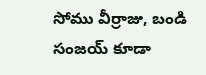సోము వీర్రాజు, బండి సంజయ్ కూడా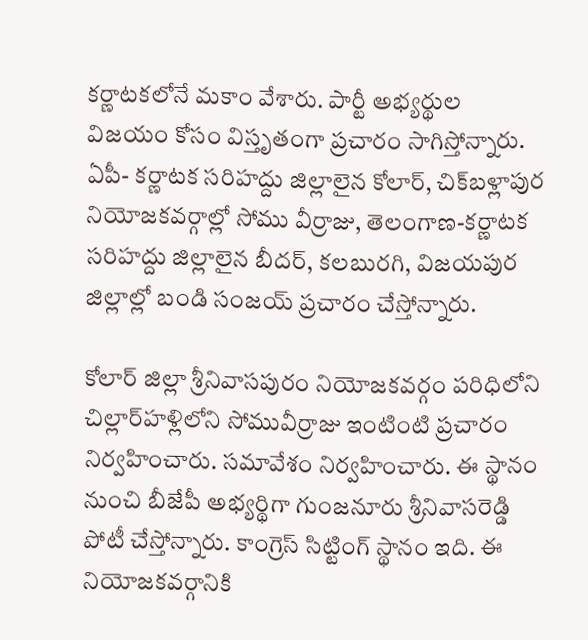కర్ణాటకలోనే మకాం వేశారు. పార్టీ అభ్యర్థుల విజయం కోసం విస్తృతంగా ప్రచారం సాగిస్తోన్నారు. ఏపీ- కర్ణాటక సరిహద్దు జిల్లాలైన కోలార్, చిక్‌బళ్లాపుర నియోజకవర్గాల్లో సోము వీర్రాజు, తెలంగాణ-కర్ణాటక సరిహద్దు జిల్లాలైన బీదర్, కలబురగి, విజయపుర జిల్లాల్లో బండి సంజయ్ ప్రచారం చేస్తోన్నారు.

కోలార్ జిల్లా శ్రీనివాసపురం నియోజకవర్గం పరిధిలోని చిల్లార్‌హళ్లిలోని సోమువీర్రాజు ఇంటింటి ప్రచారం నిర్వహించారు. సమావేశం నిర్వహించారు. ఈ స్థానం నుంచి బీజేపీ అభ్యర్థిగా గుంజనూరు శ్రీనివాసరెడ్డి పోటీ చేస్తోన్నారు. కాంగ్రెస్‌ సిట్టింగ్ స్థానం ఇది. ఈ నియోజకవర్గానికి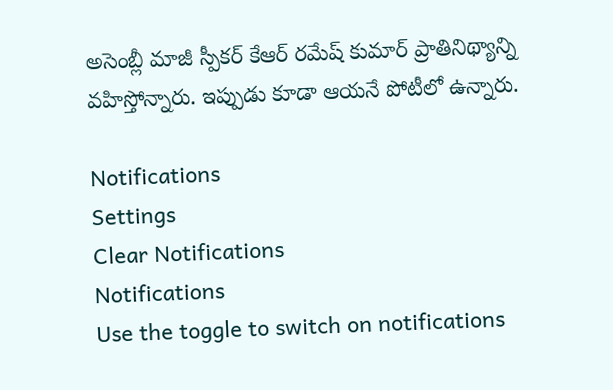అసెంబ్లీ మాజీ స్పీకర్ కేఆర్ రమేష్ కుమార్ ప్రాతినిథ్యాన్ని వహిస్తోన్నారు. ఇప్పుడు కూడా ఆయనే పోటీలో ఉన్నారు.

Notifications
Settings
Clear Notifications
Notifications
Use the toggle to switch on notifications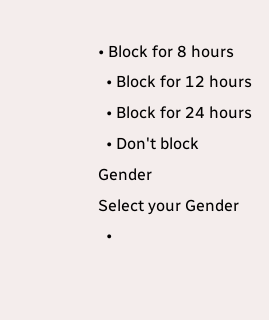• Block for 8 hours
  • Block for 12 hours
  • Block for 24 hours
  • Don't block
Gender
Select your Gender
  •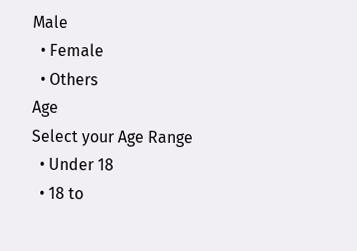Male
  • Female
  • Others
Age
Select your Age Range
  • Under 18
  • 18 to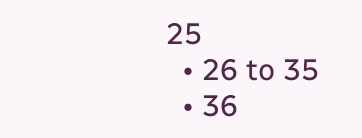25
  • 26 to 35
  • 36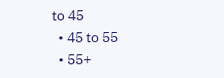to 45
  • 45 to 55
  • 55+